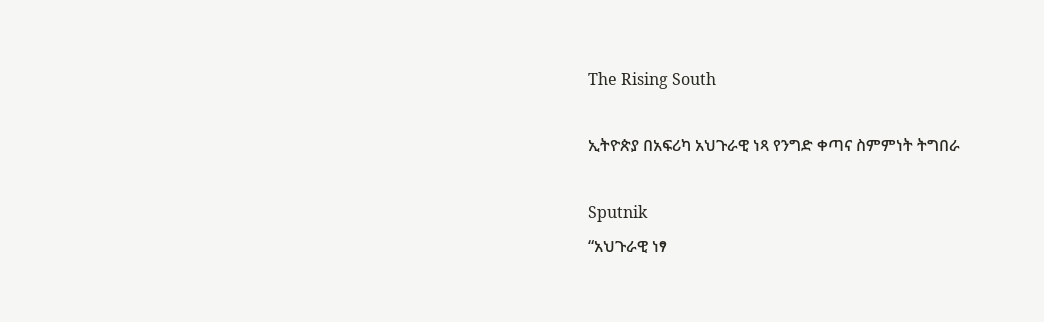The Rising South

ኢትዮጵያ በአፍሪካ አህጉራዊ ነጻ የንግድ ቀጣና ስምምነት ትግበራ

Sputnik
“አህጉራዊ ነፃ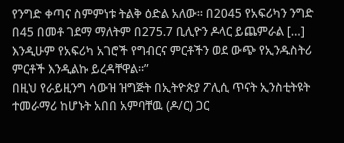የንግድ ቀጣና ስምምነቱ ትልቅ ዕድል አለው። በ2045 የአፍሪካን ንግድ በ45 በመቶ ገደማ ማለትም በ275.7 ቢሊዮን ዶላር ይጨምራል […] እንዲሁም የአፍሪካ አገሮች የግብርና ምርቶችን ወደ ውጭ የኢንዱስትሪ ምርቶች እንዲልኩ ይረዳቸዋል።”
በዚህ የራይዚንግ ሳውዝ ዝግጅት በኢትዮጵያ ፖሊሲ ጥናት ኢንስቲትዩት ተመራማሪ ከሆኑት አበበ አምባቸዉ (ዶ/ር) ጋር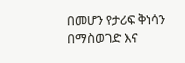በመሆን የታሪፍ ቅነሳን በማስወገድ እና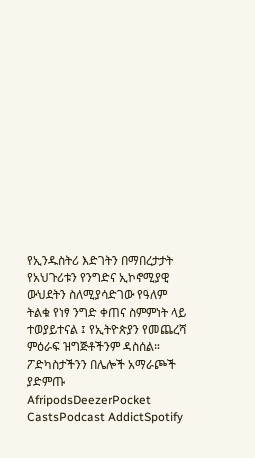የኢንዱስትሪ እድገትን በማበረታታት የአህጉሪቱን የንግድና ኢኮኖሚያዊ ውህደትን ስለሚያሳድገው የዓለም ትልቁ የነፃ ንግድ ቀጠና ስምምነት ላይ ተወያይተናል ፤ የኢትዮጵያን የመጨረሻ ምዕራፍ ዝግጅቶችንም ዳስሰል።
ፖድካስታችንን በሌሎች አማራጮች ያድምጡ AfripodsDeezerPocket CastsPodcast AddictSpotify